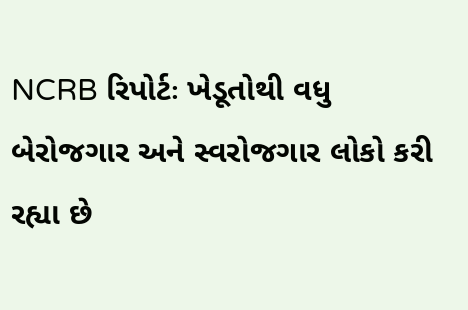NCRB રિપોર્ટઃ ખેડૂતોથી વધુ બેરોજગાર અને સ્વરોજગાર લોકો કરી રહ્યા છે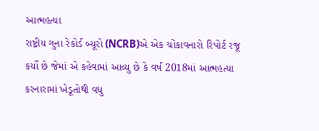આત્મહત્યા
રાષ્ટ્રીય ગુના રેકોર્ડ બ્યૂરો (NCRB)એ એક ચોંકાવનારો રિપોર્ટ રજૂ કર્યો છે જેમાં એ કહેવામાં આવ્યુ છે કે વર્ષ 2018માં આત્મહત્યા કરનારામાં ખેડૂતોથી વધુ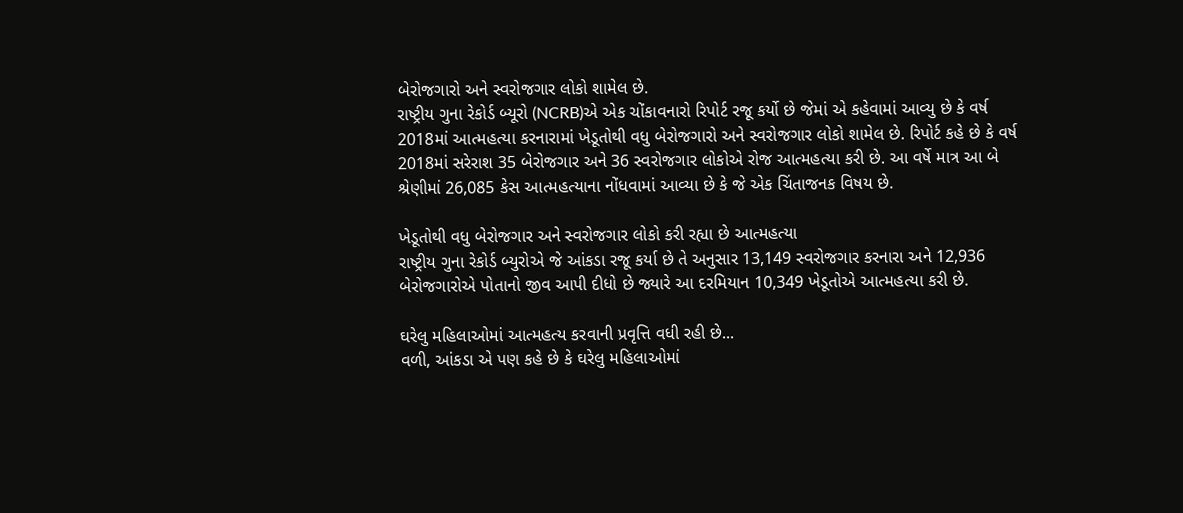બેરોજગારો અને સ્વરોજગાર લોકો શામેલ છે.
રાષ્ટ્રીય ગુના રેકોર્ડ બ્યૂરો (NCRB)એ એક ચોંકાવનારો રિપોર્ટ રજૂ કર્યો છે જેમાં એ કહેવામાં આવ્યુ છે કે વર્ષ 2018માં આત્મહત્યા કરનારામાં ખેડૂતોથી વધુ બેરોજગારો અને સ્વરોજગાર લોકો શામેલ છે. રિપોર્ટ કહે છે કે વર્ષ 2018માં સરેરાશ 35 બેરોજગાર અને 36 સ્વરોજગાર લોકોએ રોજ આત્મહત્યા કરી છે. આ વર્ષે માત્ર આ બે શ્રેણીમાં 26,085 કેસ આત્મહત્યાના નોંધવામાં આવ્યા છે કે જે એક ચિંતાજનક વિષય છે.

ખેડૂતોથી વધુ બેરોજગાર અને સ્વરોજગાર લોકો કરી રહ્યા છે આત્મહત્યા
રાષ્ટ્રીય ગુના રેકોર્ડ બ્યુરોએ જે આંકડા રજૂ કર્યા છે તે અનુસાર 13,149 સ્વરોજગાર કરનારા અને 12,936 બેરોજગારોએ પોતાનો જીવ આપી દીધો છે જ્યારે આ દરમિયાન 10,349 ખેડૂતોએ આત્મહત્યા કરી છે.

ઘરેલુ મહિલાઓમાં આત્મહત્ય કરવાની પ્રવૃત્તિ વધી રહી છે...
વળી, આંકડા એ પણ કહે છે કે ઘરેલુ મહિલાઓમાં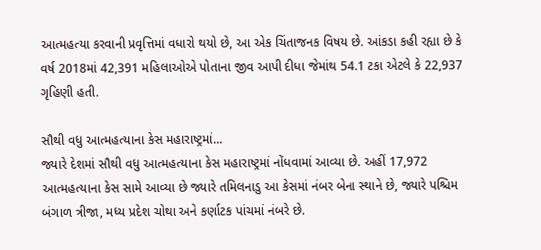આત્મહત્યા કરવાની પ્રવૃત્તિમાં વધારો થયો છે, આ એક ચિંતાજનક વિષય છે. આંકડા કહી રહ્યા છે કે વર્ષ 2018માં 42,391 મહિલાઓએ પોતાના જીવ આપી દીધા જેમાંથ 54.1 ટકા એટલે કે 22,937 ગૃહિણી હતી.

સૌથી વધુ આત્મહત્યાના કેસ મહારાષ્ટ્રમાં...
જ્યારે દેશમાં સૌથી વધુ આત્મહત્યાના કેસ મહારાષ્ટ્રમાં નોંધવામાં આવ્યા છે. અહીં 17,972 આત્મહત્યાના કેસ સામે આવ્યા છે જ્યારે તમિલનાડુ આ કેસમાં નંબર બેના સ્થાને છે, જ્યારે પશ્ચિમ બંગાળ ત્રીજા, મધ્ય પ્રદેશ ચોથા અને કર્ણાટક પાંચમાં નંબરે છે.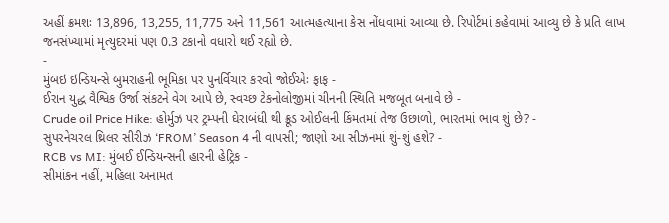અહીં ક્રમશઃ 13,896, 13,255, 11,775 અને 11,561 આત્મહત્યાના કેસ નોંધવામાં આવ્યા છે. રિપોર્ટમાં કહેવામાં આવ્યુ છે કે પ્રતિ લાખ જનસંખ્યામાં મૃત્યુદરમાં પણ 0.3 ટકાનો વધારો થઈ રહ્યો છે.
-
મુંબઇ ઇન્ડિયન્સે બુમરાહની ભૂમિકા પર પુનર્વિચાર કરવો જોઈએઃ ફાફ -
ઈરાન યુદ્ધ વૈશ્વિક ઉર્જા સંકટને વેગ આપે છે, સ્વચ્છ ટેકનોલોજીમાં ચીનની સ્થિતિ મજબૂત બનાવે છે -
Crude oil Price Hike: હોર્મુઝ પર ટ્રમ્પની ઘેરાબંધી થી ક્રૂડ ઓઈલની કિંમતમાં તેજ ઉછાળો, ભારતમાં ભાવ શું છે? -
સુપરનેચરલ થ્રિલર સીરીઝ ‘FROM’ Season 4 ની વાપસી; જાણો આ સીઝનમાં શું-શું હશે? -
RCB vs MI: મુંબઈ ઈન્ડિયન્સની હારની હેટ્રિક -
સીમાંકન નહીં, મહિલા અનામત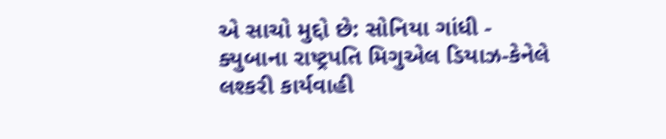એ સાચો મુદ્દો છે: સોનિયા ગાંધી -
ક્યુબાના રાષ્ટ્રપતિ મિગુએલ ડિયાઝ-કેનેલે લશ્કરી કાર્યવાહી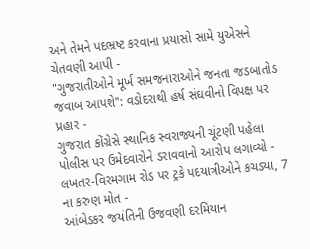અને તેમને પદભ્રષ્ટ કરવાના પ્રયાસો સામે યુએસને ચેતવણી આપી -
"ગુજરાતીઓને મૂર્ખ સમજનારાઓને જનતા જડબાતોડ જવાબ આપશે": વડોદરાથી હર્ષ સંઘવીનો વિપક્ષ પર પ્રહાર -
ગુજરાત કોંગ્રેસે સ્થાનિક સ્વરાજ્યની ચૂંટણી પહેલા પોલીસ પર ઉમેદવારોને ડરાવવાનો આરોપ લગાવ્યો -
લખતર-વિરમગામ રોડ પર ટ્રકે પદયાત્રીઓને કચડ્યા, 7 ના કરુણ મોત -
આંબેડકર જયંતિની ઉજવણી દરમિયાન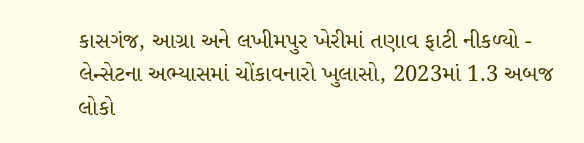કાસગંજ, આગ્રા અને લખીમપુર ખેરીમાં તણાવ ફાટી નીકળ્યો -
લેન્સેટના અભ્યાસમાં ચોંકાવનારો ખુલાસો, 2023માં 1.3 અબજ લોકો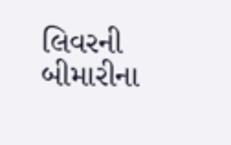લિવરની બીમારીના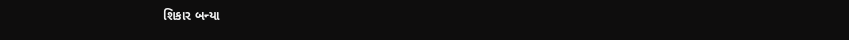શિકાર બન્યા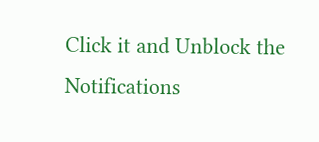Click it and Unblock the Notifications